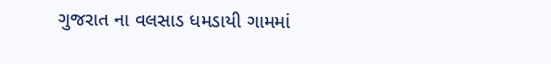ગુજરાત ના વલસાડ ધમડાયી ગામમાં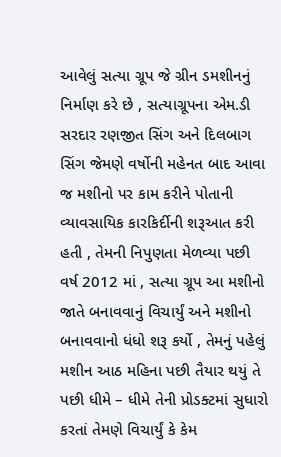આવેલું સત્યા ગ્રૂપ જે ગ્રીન ડમશીનનું નિર્માણ કરે છે , સત્યાગ્રૂપના એમ.ડી સરદાર રણજીત સિંગ અને દિલબાગ સિંગ જેમણે વર્ષોની મહેનત બાદ આવા જ મશીનો પર કામ કરીને પોતાની વ્યાવસાયિક કારકિર્દીની શરૂઆત કરી હતી , તેમની નિપુણતા મેળવ્યા પછી વર્ષ 2012 માં , સત્યા ગ્રૂપ આ મશીનો જાતે બનાવવાનું વિચાર્યું અને મશીનો બનાવવાનો ધંધો શરૂ કર્યો , તેમનું પહેલું મશીન આઠ મહિના પછી તૈયાર થયું તે પછી ધીમે – ધીમે તેની પ્રોડક્ટમાં સુધારો કરતાં તેમણે વિચાર્યું કે કેમ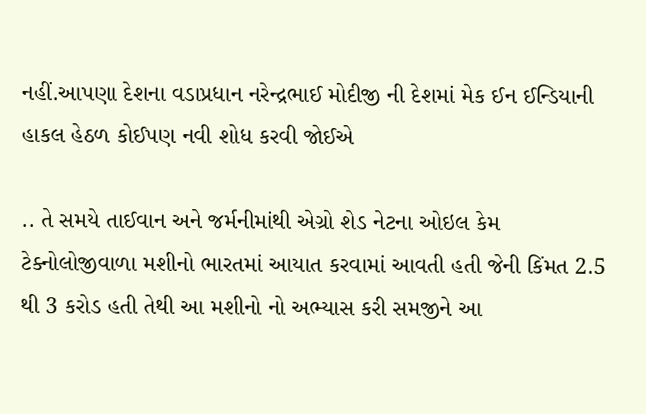નહીં.આપણા દેશના વડાપ્રધાન નરેન્દ્રભાઈ મોદીજી ની દેશમાં મેક ઈન ઈન્ડિયાની હાકલ હેઠળ કોઈપણ નવી શોધ કરવી જોઈએ

.. તે સમયે તાઈવાન અને જર્મનીમાંથી એગ્રો શેડ નેટના ઓઇલ કેમ ટેક્નોલોજીવાળા મશીનો ભારતમાં આયાત કરવામાં આવતી હતી જેની કિંમત 2.5 થી 3 કરોડ હતી તેથી આ મશીનો નો અભ્યાસ કરી સમજીને આ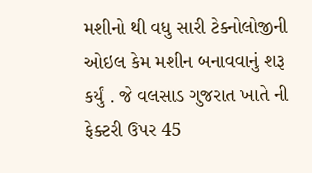મશીનો થી વધુ સારી ટેક્નોલોજીની ઓઇલ કેમ મશીન બનાવવાનું શરૂ કર્યું . જે વલસાડ ગુજરાત ખાતે ની ફેક્ટરી ઉપર 45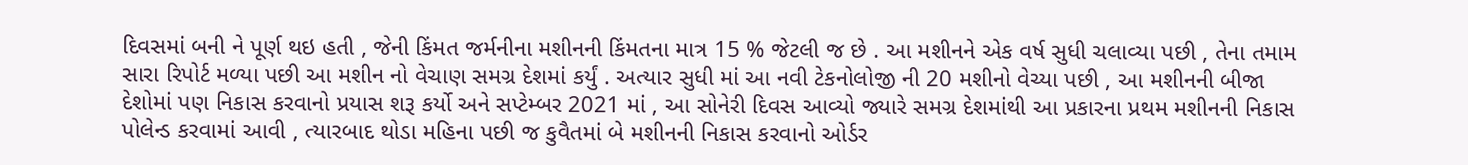દિવસમાં બની ને પૂર્ણ થઇ હતી , જેની કિંમત જર્મનીના મશીનની કિંમતના માત્ર 15 % જેટલી જ છે . આ મશીનને એક વર્ષ સુધી ચલાવ્યા પછી , તેના તમામ સારા રિપોર્ટ મળ્યા પછી આ મશીન નો વેચાણ સમગ્ર દેશમાં કર્યું . અત્યાર સુધી માં આ નવી ટેકનોલોજી ની 20 મશીનો વેચ્યા પછી , આ મશીનની બીજા દેશોમાં પણ નિકાસ કરવાનો પ્રયાસ શરૂ કર્યો અને સપ્ટેમ્બર 2021 માં , આ સોનેરી દિવસ આવ્યો જ્યારે સમગ્ર દેશમાંથી આ પ્રકારના પ્રથમ મશીનની નિકાસ પોલેન્ડ કરવામાં આવી , ત્યારબાદ થોડા મહિના પછી જ કુવૈતમાં બે મશીનની નિકાસ કરવાનો ઓર્ડર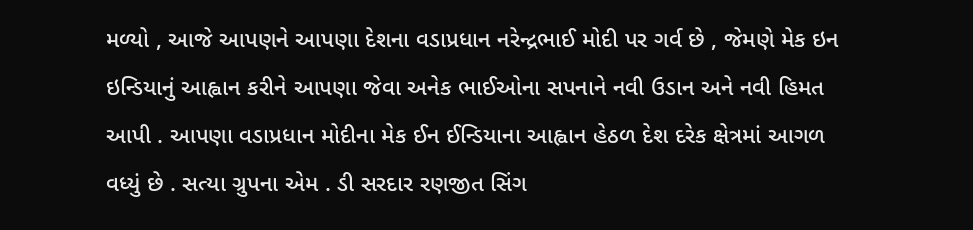મળ્યો , આજે આપણને આપણા દેશના વડાપ્રધાન નરેન્દ્રભાઈ મોદી પર ગર્વ છે , જેમણે મેક ઇન ઇન્ડિયાનું આહ્વાન કરીને આપણા જેવા અનેક ભાઈઓના સપનાને નવી ઉડાન અને નવી હિમત આપી . આપણા વડાપ્રધાન મોદીના મેક ઈન ઈન્ડિયાના આહ્વાન હેઠળ દેશ દરેક ક્ષેત્રમાં આગળ વધ્યું છે . સત્યા ગ્રુપના એમ . ડી સરદાર રણજીત સિંગ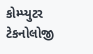કોમ્પ્યુટર ટેકનોલોજી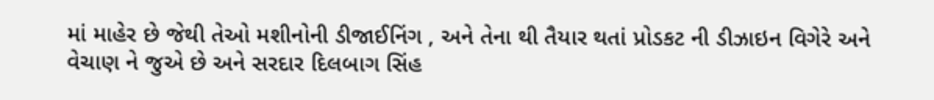માં માહેર છે જેથી તેઓ મશીનોની ડીજાઈનિંગ , અને તેના થી તૈયાર થતાં પ્રોડકટ ની ડીઝાઇન વિગેરે અને વેચાણ ને જુએ છે અને સરદાર દિલબાગ સિંહ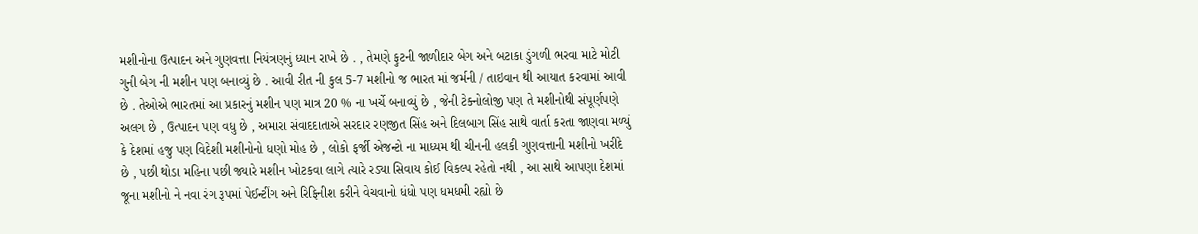મશીનોના ઉત્પાદન અને ગુણવત્તા નિયંત્રણનું ધ્યાન રાખે છે . , તેમણે ફુટની જાળીદાર બેગ અને બટાકા ડુંગળી ભરવા માટે મોટી ગુની બેગ ની મશીન પણ બનાવ્યું છે . આવી રીત ની કુલ 5-7 મશીનો જ ભારત માં જર્મની / તાઇવાન થી આયાત કરવામાં આવી છે . તેઓએ ભારતમાં આ પ્રકારનું મશીન પણ માત્ર 20 % ના ખર્ચે બનાવ્યું છે , જેની ટેક્નોલોજી પણ તે મશીનોથી સંપૂર્ણપણે અલગ છે , ઉત્પાદન પણ વધુ છે , અમારા સંવાદદાતાએ સરદાર રણજીત સિંહ અને દિલબાગ સિંહ સાથે વાર્તા કરતા જાણવા મળ્યું કે દેશમાં હજુ પણ વિદેશી મશીનોનો ધણો મોહ છે , લોકો ફર્જી એજન્ટો ના માધ્યમ થી ચીનની હલકી ગુણવત્તાની મશીનો ખરીદે છે , પછી થોડા મહિના પછી જ્યારે મશીન ખોટકવા લાગે ત્યારે રડ્યા સિવાય કોઈ વિકલ્પ રહેતો નથી , આ સાથે આપણા દેશમાં જૂના મશીનો ને નવા રંગ રૂપમાં પેઈન્ટીંગ અને રિફિનીશ કરીને વેચવાનો ધંધો પણ ધમધમી રહ્યો છે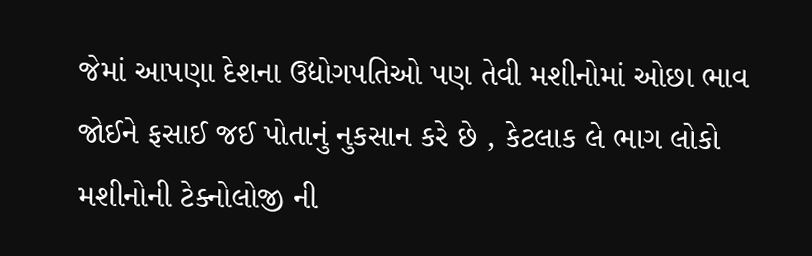જેમાં આપણા દેશના ઉદ્યોગપતિઓ પણ તેવી મશીનોમાં ઓછા ભાવ જોઈને ફસાઈ જઈ પોતાનું નુકસાન કરે છે , કેટલાક લે ભાગ લોકો મશીનોની ટેક્નોલોજી ની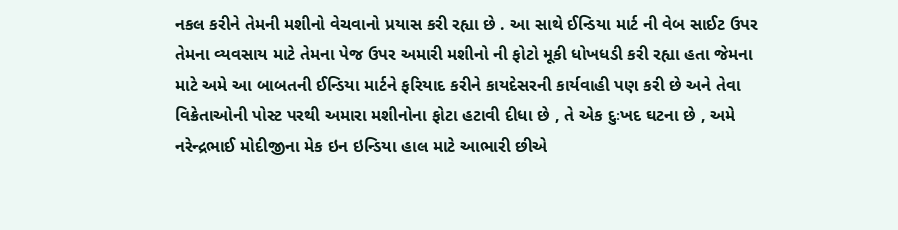નકલ કરીને તેમની મશીનો વેચવાનો પ્રયાસ કરી રહ્યા છે . આ સાથે ઈન્ડિયા માર્ટ ની વેબ સાઈટ ઉપર તેમના વ્યવસાય માટે તેમના પેજ ઉપર અમારી મશીનો ની ફોટો મૂકી ધોખધડી કરી રહ્યા હતા જેમના માટે અમે આ બાબતની ઈન્ડિયા માર્ટને ફરિયાદ કરીને કાયદેસરની કાર્યવાહી પણ કરી છે અને તેવા વિક્રેતાઓની પોસ્ટ પરથી અમારા મશીનોના ફોટા હટાવી દીધા છે , તે એક દુઃખદ ઘટના છે , અમે નરેન્દ્રભાઈ મોદીજીના મેક ઇન ઇન્ડિયા હાલ માટે આભારી છીએ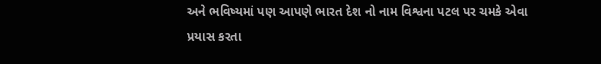અને ભવિષ્યમાં પણ આપણે ભારત દેશ નો નામ વિશ્વના પટલ પર ચમકે એવા પ્રયાસ કરતા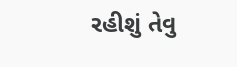રહીશું તેવુ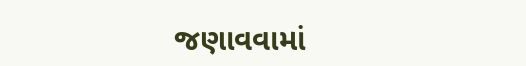જણાવવામાં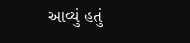આવ્યું હતું